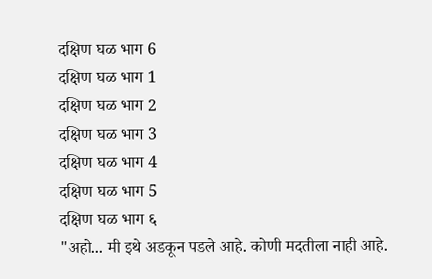दक्षिण घळ भाग 6
दक्षिण घळ भाग 1
दक्षिण घळ भाग 2
दक्षिण घळ भाग 3
दक्षिण घळ भाग 4
दक्षिण घळ भाग 5
दक्षिण घळ भाग ६
"अहो... मी इथे अडकून पडले आहे. कोणी मदतीला नाही आहे.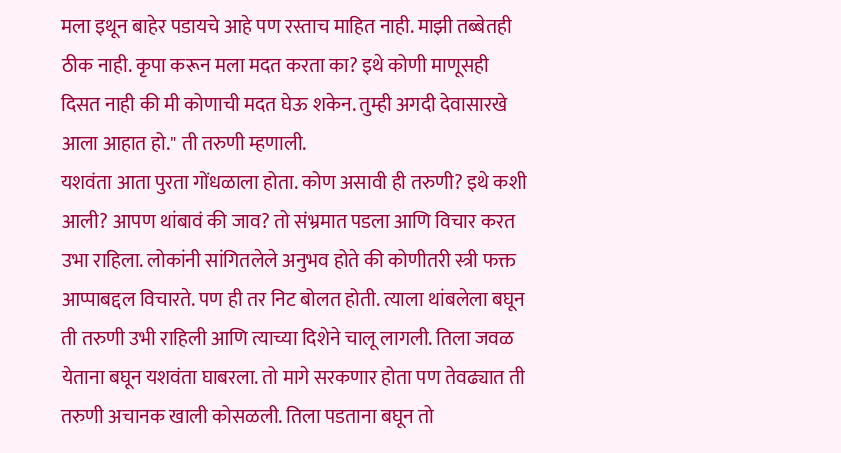मला इथून बाहेर पडायचे आहे पण रस्ताच माहित नाही. माझी तब्बेतही ठीक नाही. कृपा करून मला मदत करता का? इथे कोणी माणूसही दिसत नाही की मी कोणाची मदत घेऊ शकेन. तुम्ही अगदी देवासारखे आला आहात हो." ती तरुणी म्हणाली.
यशवंता आता पुरता गोंधळाला होता. कोण असावी ही तरुणी? इथे कशी आली? आपण थांबावं की जाव? तो संभ्रमात पडला आणि विचार करत उभा राहिला. लोकांनी सांगितलेले अनुभव होते की कोणीतरी स्त्री फक्त आप्पाबद्दल विचारते. पण ही तर निट बोलत होती. त्याला थांबलेला बघून ती तरुणी उभी राहिली आणि त्याच्या दिशेने चालू लागली. तिला जवळ येताना बघून यशवंता घाबरला. तो मागे सरकणार होता पण तेवढ्यात ती तरुणी अचानक खाली कोसळली. तिला पडताना बघून तो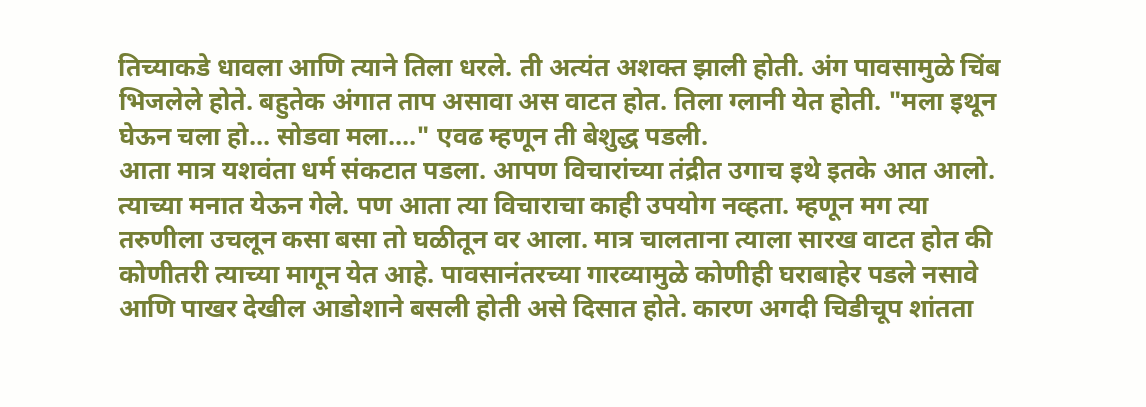तिच्याकडे धावला आणि त्याने तिला धरले. ती अत्यंत अशक्त झाली होती. अंग पावसामुळे चिंब भिजलेले होते. बहुतेक अंगात ताप असावा अस वाटत होत. तिला ग्लानी येत होती. "मला इथून घेऊन चला हो... सोडवा मला...." एवढ म्हणून ती बेशुद्ध पडली.
आता मात्र यशवंता धर्म संकटात पडला. आपण विचारांच्या तंद्रीत उगाच इथे इतके आत आलो. त्याच्या मनात येऊन गेले. पण आता त्या विचाराचा काही उपयोग नव्हता. म्हणून मग त्या तरुणीला उचलून कसा बसा तो घळीतून वर आला. मात्र चालताना त्याला सारख वाटत होत की कोणीतरी त्याच्या मागून येत आहे. पावसानंतरच्या गारव्यामुळे कोणीही घराबाहेर पडले नसावे आणि पाखर देखील आडोशाने बसली होती असे दिसात होते. कारण अगदी चिडीचूप शांतता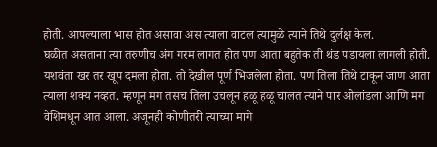होती. आपल्याला भास होत असावा अस त्याला वाटल त्यामुळे त्याने तिथे दुर्लक्ष केल.
घळीत असताना त्या तरुणीच अंग गरम लागत होत पण आता बहुतेक ती थंड पडायला लागली होती. यशवंता खर तर खूप दमला होता. तो देखील पूर्ण भिजलेला होता. पण तिला तिथे टाकून जाण आता त्याला शक्य नव्हत. म्हणून मग तसच तिला उचलून हळू हळू चालत त्याने पार ओलांडला आणि मग वेशिमधून आत आला. अजूनही कोणीतरी त्याच्या मागे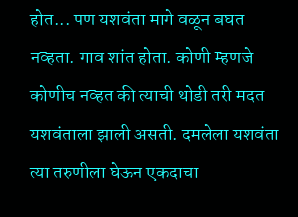होत... पण यशवंता मागे वळून बघत नव्हता. गाव शांत होता. कोणी म्हणजे कोणीच नव्हत की त्याची थोडी तरी मदत यशवंताला झाली असती. दमलेला यशवंता त्या तरुणीला घेऊन एकदाचा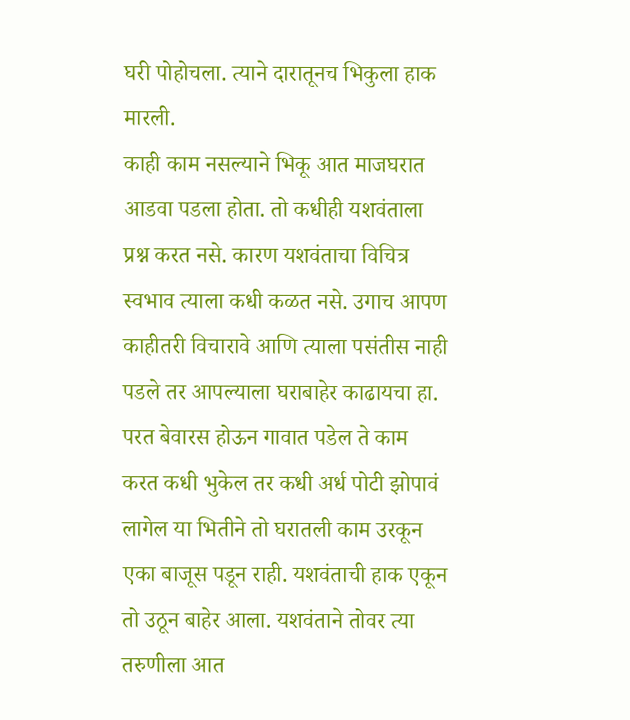घरी पोहोचला. त्याने दारातूनच भिकुला हाक मारली.
काही काम नसल्याने भिकू आत माजघरात आडवा पडला होता. तो कधीही यशवंताला प्रश्न करत नसे. कारण यशवंताचा विचित्र स्वभाव त्याला कधी कळत नसे. उगाच आपण काहीतरी विचारावे आणि त्याला पसंतीस नाही पडले तर आपल्याला घराबाहेर काढायचा हा. परत बेवारस होऊन गावात पडेल ते काम करत कधी भुकेल तर कधी अर्ध पोटी झोपावं लागेल या भितीने तो घरातली काम उरकून एका बाजूस पडून राही. यशवंताची हाक एकून तो उठून बाहेर आला. यशवंताने तोवर त्या तरुणीला आत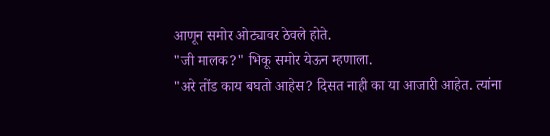आणून समोर ओट्यावर ठेवले होते.
"जी मालक?" भिकू समोर येऊन म्हणाला.
"अरे तोंड काय बघतो आहेस? दिसत नाही का या आजारी आहेत. त्यांना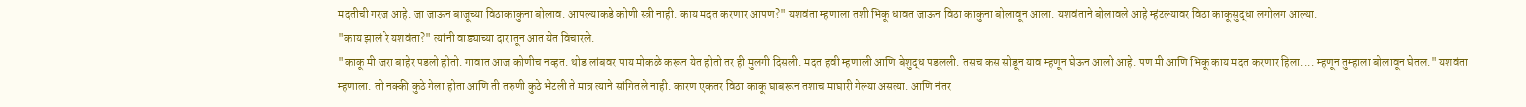मदतीची गरज आहे. जा जाऊन बाजूच्या विठाकाकुना बोलाव. आपल्याकडे कोणी स्त्री नाही. काय मदत करणार आपण?" यशवंता म्हणाला तशी भिकू धावत जाऊन विठा काकुना बोलावून आला. यशवंताने बोलावले आहे म्हंटल्यावर विठा काकूसुद्धा लगोलग आल्या.
"काय झालं रे यशवंता?" त्यांनी वाड्याच्या दारातून आत येत विचारले.
"काकू मी जरा बाहेर पडलो होतो. गावात आज कोणीच नव्हत. थोड लांबवर पाय मोकळे करून येत होतो तर ही मुलगी दिसली. मदत हवी म्हणाली आणि बेशुद्ध पडलली. तसच कस सोडून याव म्हणून घेऊन आलो आहे. पण मी आणि भिकू काय मदत करणार हिला.... म्हणून तुम्हाला बोलावून घेतल." यशवंता म्हणाला. तो नक्की कुठे गेला होता आणि ती तरुणी कुठे भेटली ते मात्र त्याने सांगितले नाही. कारण एकतर विठा काकू घाबरून तशाच माघारी गेल्या असत्या. आणि नंतर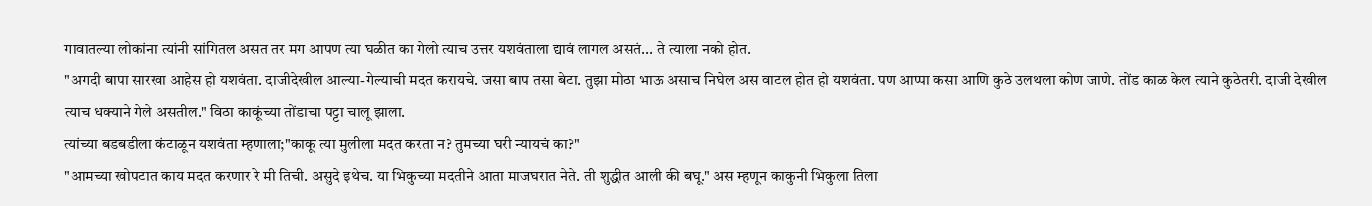गावातल्या लोकांना त्यांनी सांगितल असत तर मग आपण त्या घळीत का गेलो त्याच उत्तर यशवंताला द्यावं लागल असतं... ते त्याला नको होत.
"अगदी बापा सारखा आहेस हो यशवंता. दाजीदेखील आल्या-गेल्याची मदत करायचे. जसा बाप तसा बेटा. तुझा मोठा भाऊ असाच निघेल अस वाटल होत हो यशवंता. पण आप्पा कसा आणि कुठे उलथला कोण जाणे. तोंड काळ केल त्याने कुठेतरी. दाजी देखील त्याच धक्याने गेले असतील." विठा काकूंच्या तोंडाचा पट्टा चालू झाला.
त्यांच्या बडबडीला कंटाळून यशवंता म्हणाला;"काकू त्या मुलीला मदत करता न? तुमच्या घरी न्यायचं का?"
"आमच्या खोपटात काय मदत करणार रे मी तिची. असुदे इथेच. या भिकुच्या मदतीने आता माजघरात नेते. ती शुद्धीत आली की बघू." अस म्हणून काकुनी भिकुला तिला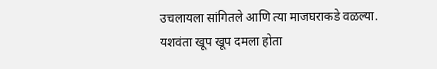उचलायला सांगितले आणि त्या माजघराकडे वळल्या.
यशवंता खूप खूप दमला होता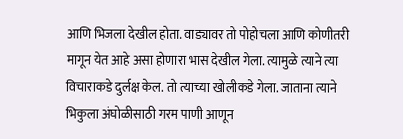आणि भिजला देखील होता. वाड्यावर तो पोहोचला आणि कोणीतरी मागून येत आहे असा होणारा भास देखील गेला. त्यामुळे त्याने त्या विचाराकडे दुर्लक्ष केल. तो त्याच्या खोलीकडे गेला. जाताना त्याने भिकुला अंघोळीसाठी गरम पाणी आणून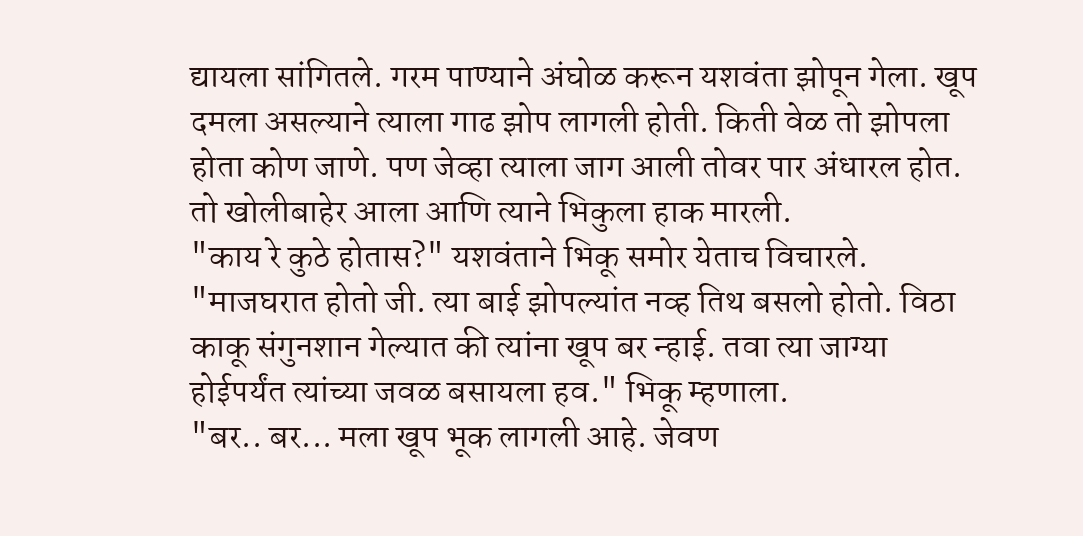द्यायला सांगितले. गरम पाण्याने अंघोळ करून यशवंता झोपून गेला. खूप दमला असल्याने त्याला गाढ झोप लागली होती. किती वेळ तो झोपला होता कोण जाणे. पण जेव्हा त्याला जाग आली तोवर पार अंधारल होत. तो खोलीबाहेर आला आणि त्याने भिकुला हाक मारली.
"काय रे कुठे होतास?" यशवंताने भिकू समोर येताच विचारले.
"माजघरात होतो जी. त्या बाई झोपल्यांत नव्ह तिथ बसलो होतो. विठा काकू संगुनशान गेल्यात की त्यांना खूप बर न्हाई. तवा त्या जाग्या होईपर्यंत त्यांच्या जवळ बसायला हव." भिकू म्हणाला.
"बर.. बर... मला खूप भूक लागली आहे. जेवण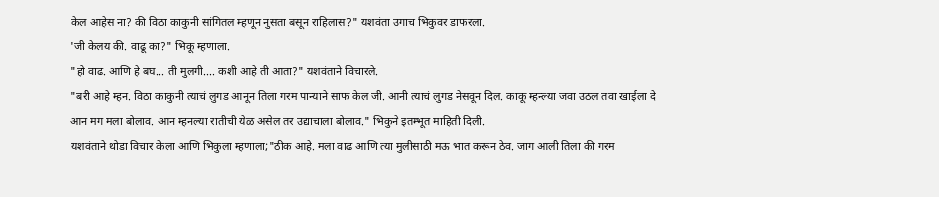केल आहेस ना? की विठा काकुनी सांगितल म्हणून नुसता बसून राहिलास?" यशवंता उगाच भिकुवर डाफरला.
'जी केलय की. वाढू का?" भिकू म्हणाला.
"हो वाढ. आणि हे बघ... ती मुलगी.... कशी आहे ती आता?" यशवंताने विचारले.
"बरी आहे म्हन. विठा काकुनी त्याचं लुगड आनून तिला गरम पान्याने साफ केल जी. आनी त्याचं लुगड नेसवून दिल. काकू म्हन्ल्या जवा उठल तवा खाईला दे आन मग मला बोलाव. आन म्हनल्या रातीची येळ असेल तर उद्याचाला बोलाव." भिकुने इतम्भूत माहिती दिली.
यशवंताने थोडा विचार केला आणि भिकुला म्हणाला;"ठीक आहे. मला वाढ आणि त्या मुलीसाठी मऊ भात करून ठेव. जाग आली तिला की गरम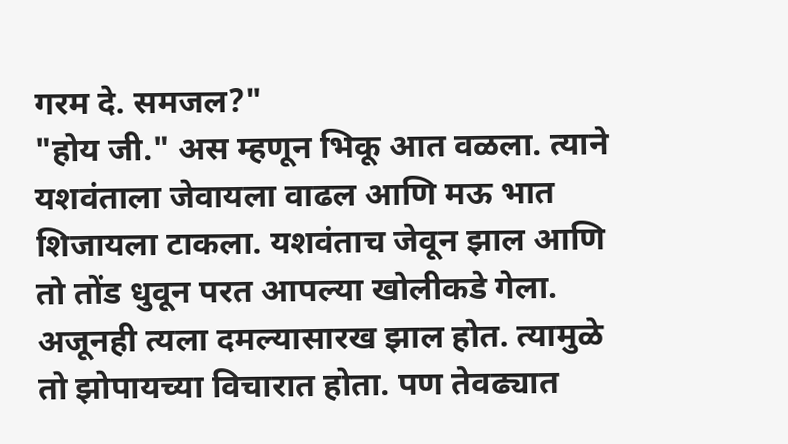गरम दे. समजल?"
"होय जी." अस म्हणून भिकू आत वळला. त्याने यशवंताला जेवायला वाढल आणि मऊ भात शिजायला टाकला. यशवंताच जेवून झाल आणि तो तोंड धुवून परत आपल्या खोलीकडे गेला. अजूनही त्यला दमल्यासारख झाल होत. त्यामुळे तो झोपायच्या विचारात होता. पण तेवढ्यात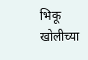भिकू खोलीच्या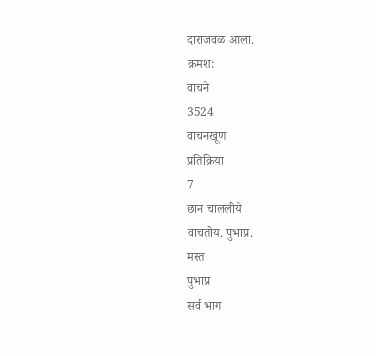दाराजवळ आला.
क्रमश:
वाचने
3524
वाचनखूण
प्रतिक्रिया
7
छान चाललीये
वाचतोय. पुभाप्र.
मस्त
पुभाप्र
सर्व भाग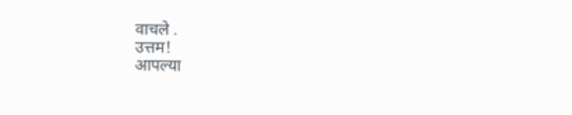वाचले .
उत्तम!
आपल्या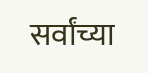सर्वांच्या